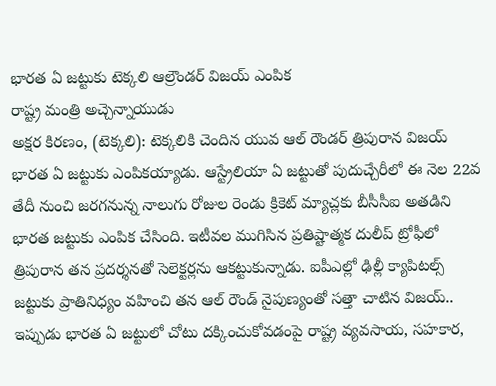భారత ఏ జట్టుకు టెక్కలి ఆల్రౌండర్ విజయ్ ఎంపిక
రాష్ట్ర మంత్రి అచ్చెన్నాయుడు
అక్షర కిరణం, (టెక్కలి): టెక్కలికి చెందిన యువ ఆల్ రౌండర్ త్రిపురాన విజయ్ భారత ఏ జట్టుకు ఎంపికయ్యాడు. ఆస్ట్రేలియా ఏ జట్టుతో పుదుచ్చేరీలో ఈ నెల 22వ తేదీ నుంచి జరగనున్న నాలుగు రోజుల రెండు క్రికెట్ మ్యాచ్లకు బీసీసీఐ అతడిని భారత జట్టుకు ఎంపిక చేసింది. ఇటీవల ముగిసిన ప్రతిష్టాత్మక దులీప్ ట్రోఫీలో త్రిపురాన తన ప్రదర్శనతో సెలెక్టర్లను ఆకట్టుకున్నాడు. ఐపీఎల్లో ఢిల్లీ క్యాపిటల్స్ జట్టుకు ప్రాతినిధ్యం వహించి తన ఆల్ రౌండ్ నైపుణ్యంతో సత్తా చాటిన విజయ్.. ఇప్పుడు భారత ఏ జట్టులో చోటు దక్కించుకోవడంపై రాష్ట్ర వ్యవసాయ, సహకార,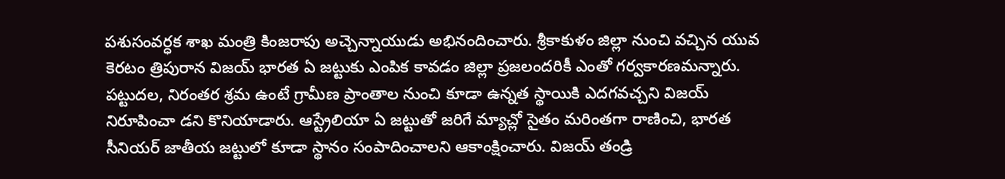పశుసంవర్ధక శాఖ మంత్రి కింజరాపు అచ్చెన్నాయుడు అభినందించారు. శ్రీకాకుళం జిల్లా నుంచి వచ్చిన యువ కెరటం త్రిపురాన విజయ్ భారత ఏ జట్టుకు ఎంపిక కావడం జిల్లా ప్రజలందరికీ ఎంతో గర్వకారణమన్నారు. పట్టుదల, నిరంతర శ్రమ ఉంటే గ్రామీణ ప్రాంతాల నుంచి కూడా ఉన్నత స్థాయికి ఎదగవచ్చని విజయ్ నిరూపించా డని కొనియాడారు. ఆస్ట్రేలియా ఏ జట్టుతో జరిగే మ్యాచ్లో సైతం మరింతగా రాణించి, భారత సీనియర్ జాతీయ జట్టులో కూడా స్థానం సంపాదించాలని ఆకాంక్షించారు. విజయ్ తండ్రి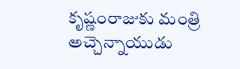కృష్ణంరాజుకు మంత్రి అచ్చెన్నాయుడు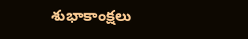శుభాకాంక్షలు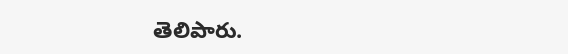తెలిపారు.